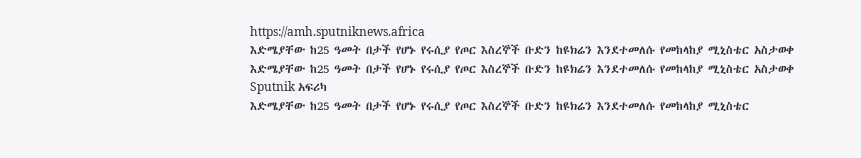https://amh.sputniknews.africa
እድሜያቸው ከ25 ዓመት በታች የሆኑ የሩሲያ የጦር እስረኞች ቡድን ከዩክሬን እንደተመለሱ የመከላከያ ሚኒስቴር አስታወቀ
እድሜያቸው ከ25 ዓመት በታች የሆኑ የሩሲያ የጦር እስረኞች ቡድን ከዩክሬን እንደተመለሱ የመከላከያ ሚኒስቴር አስታወቀ
Sputnik አፍሪካ
እድሜያቸው ከ25 ዓመት በታች የሆኑ የሩሲያ የጦር እስረኞች ቡድን ከዩክሬን እንደተመለሱ የመከላከያ ሚኒስቴር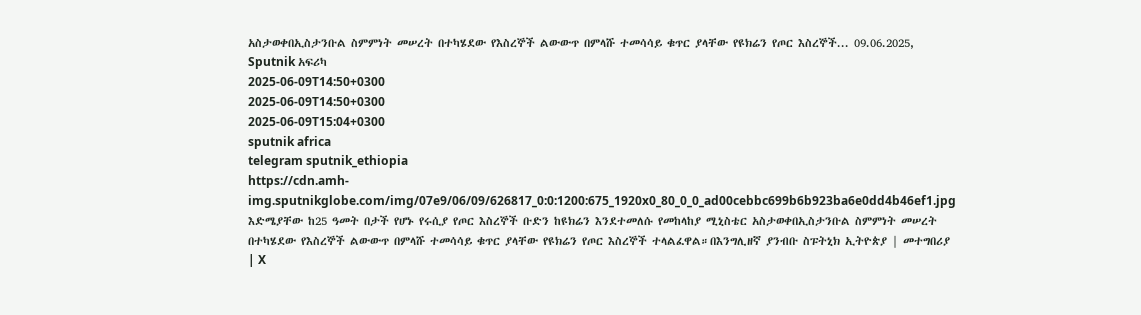አስታወቀበኢስታንቡል ስምምነት መሠረት በተካሄደው የእስረኞች ልውውጥ በምላሹ ተመሳሳይ ቁጥር ያላቸው የዩክሬን የጦር እስረኞች... 09.06.2025, Sputnik አፍሪካ
2025-06-09T14:50+0300
2025-06-09T14:50+0300
2025-06-09T15:04+0300
sputnik africa
telegram sputnik_ethiopia
https://cdn.amh-img.sputnikglobe.com/img/07e9/06/09/626817_0:0:1200:675_1920x0_80_0_0_ad00cebbc699b6b923ba6e0dd4b46ef1.jpg
እድሜያቸው ከ25 ዓመት በታች የሆኑ የሩሲያ የጦር እስረኞች ቡድን ከዩክሬን እንደተመለሱ የመከላከያ ሚኒስቴር አስታወቀበኢስታንቡል ስምምነት መሠረት በተካሄደው የእስረኞች ልውውጥ በምላሹ ተመሳሳይ ቁጥር ያላቸው የዩክሬን የጦር እስረኞች ተላልፈዋል።በእንግሊዘኛ ያንብቡ ስፑትኒክ ኢትዮጵያ | መተግበሪያ | X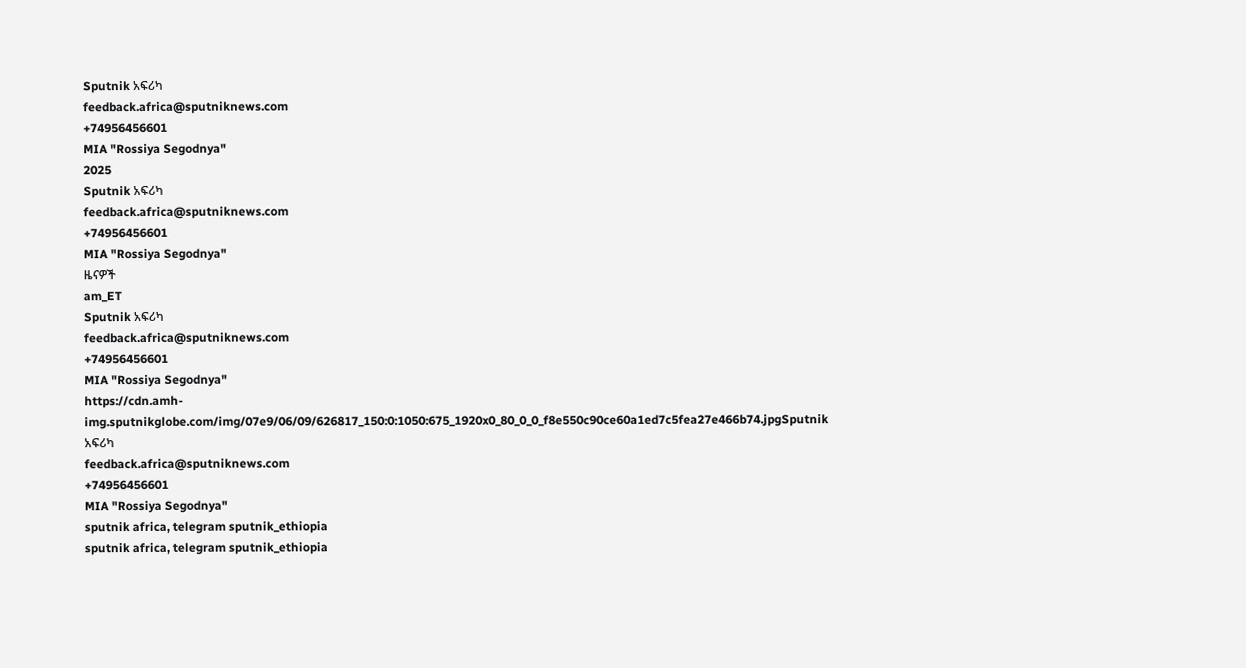Sputnik አፍሪካ
feedback.africa@sputniknews.com
+74956456601
MIA "Rossiya Segodnya"
2025
Sputnik አፍሪካ
feedback.africa@sputniknews.com
+74956456601
MIA "Rossiya Segodnya"
ዜናዎች
am_ET
Sputnik አፍሪካ
feedback.africa@sputniknews.com
+74956456601
MIA "Rossiya Segodnya"
https://cdn.amh-img.sputnikglobe.com/img/07e9/06/09/626817_150:0:1050:675_1920x0_80_0_0_f8e550c90ce60a1ed7c5fea27e466b74.jpgSputnik አፍሪካ
feedback.africa@sputniknews.com
+74956456601
MIA "Rossiya Segodnya"
sputnik africa, telegram sputnik_ethiopia
sputnik africa, telegram sputnik_ethiopia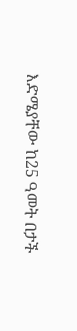እድሜያቸው ከ25 ዓመት በታች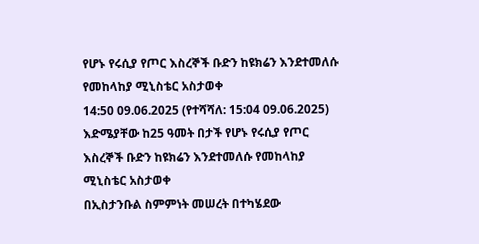የሆኑ የሩሲያ የጦር እስረኞች ቡድን ከዩክሬን እንደተመለሱ የመከላከያ ሚኒስቴር አስታወቀ
14:50 09.06.2025 (የተሻሻለ: 15:04 09.06.2025) እድሜያቸው ከ25 ዓመት በታች የሆኑ የሩሲያ የጦር እስረኞች ቡድን ከዩክሬን እንደተመለሱ የመከላከያ ሚኒስቴር አስታወቀ
በኢስታንቡል ስምምነት መሠረት በተካሄደው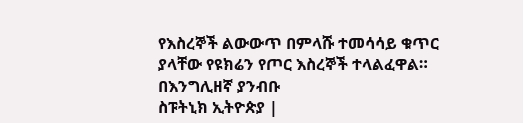የእስረኞች ልውውጥ በምላሹ ተመሳሳይ ቁጥር ያላቸው የዩክሬን የጦር እስረኞች ተላልፈዋል።
በእንግሊዘኛ ያንብቡ
ስፑትኒክ ኢትዮጵያ |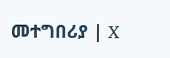መተግበሪያ | X